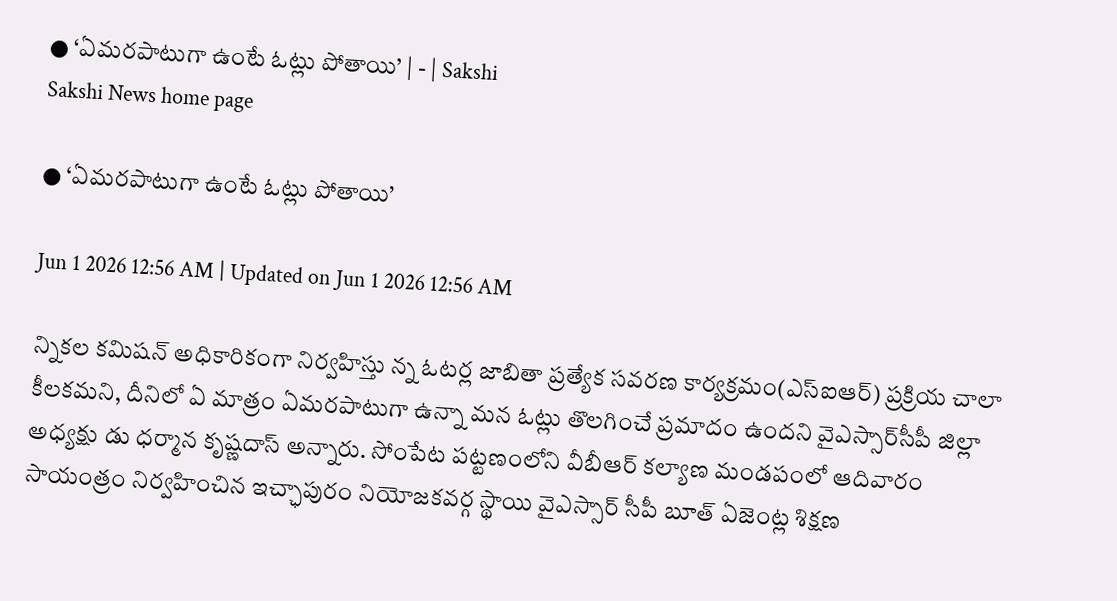● ‘ఏమరపాటుగా ఉంటే ఓట్లు పోతాయి’ | - | Sakshi
Sakshi News home page

● ‘ఏమరపాటుగా ఉంటే ఓట్లు పోతాయి’

Jun 1 2026 12:56 AM | Updated on Jun 1 2026 12:56 AM

న్నికల కమిషన్‌ అధికారికంగా నిర్వహిస్తు న్న ఓటర్ల జాబితా ప్రత్యేక సవరణ కార్యక్రమం(ఎస్‌ఐఆర్‌) ప్రక్రియ చాలా కీలకమని, దీనిలో ఏ మాత్రం ఏమరపాటుగా ఉన్నా మన ఓట్లు తొలగించే ప్రమాదం ఉందని వైఎస్సార్‌సీపీ జిల్లా అధ్యక్షు డు ధర్మాన కృష్ణదాస్‌ అన్నారు. సోంపేట పట్టణంలోని వీబీఆర్‌ కల్యాణ మండపంలో ఆదివారం సాయంత్రం నిర్వహించిన ఇచ్ఛాపురం నియోజకవర్గ స్థాయి వైఎస్సార్‌ సీపీ బూత్‌ ఏజెంట్ల శిక్షణ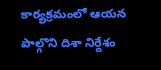కార్యక్రమంలో ఆయన పాల్గొని దిశా నిర్దేశం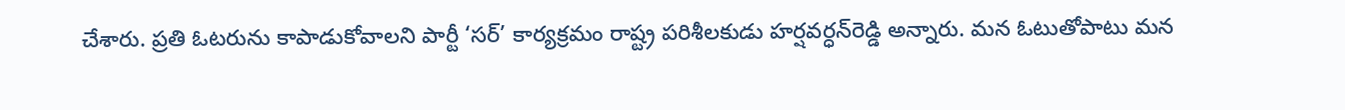చేశారు. ప్రతి ఓటరును కాపాడుకోవాలని పార్టీ ‘సర్‌’ కార్యక్రమం రాష్ట్ర పరిశీలకుడు హర్షవర్ధన్‌రెడ్డి అన్నారు. మన ఓటుతోపాటు మన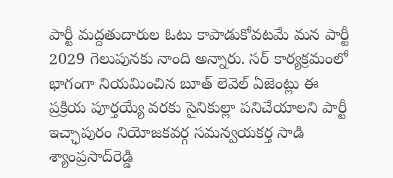పార్టీ మద్దతుదారుల ఓటు కాపాడుకోవటమే మన పార్టీ 2029 గెలుపునకు నాంది అన్నారు. సర్‌ కార్యక్రమంలో భాగంగా నియమించిన బూత్‌ లెవెల్‌ ఏజెంట్లు ఈ ప్రక్రియ పూర్తయ్యే వరకు సైనికుల్లా పనిచేయాలని పార్టీ ఇచ్ఛాపురం నియోజకవర్గ సమన్వయకర్త సాడి శ్యాంప్రసాద్‌రెడ్డి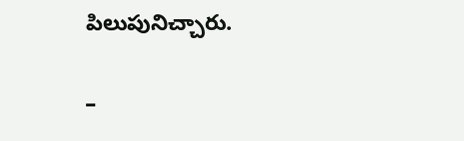పిలుపునిచ్చారు.

–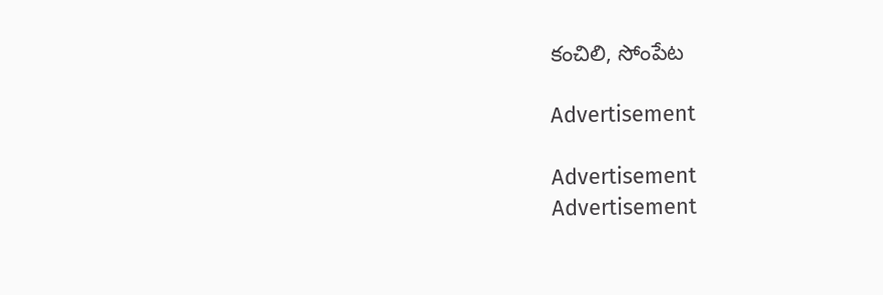కంచిలి, సోంపేట

Advertisement

Advertisement
Advertisement